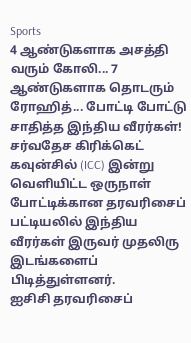Sports
4 ஆண்டுகளாக அசத்தி வரும் கோலி... 7 ஆண்டுகளாக தொடரும் ரோஹித்... போட்டி போட்டு சாதித்த இந்திய வீரர்கள்!
சர்வதேச கிரிக்கெட் கவுன்சில் (ICC) இன்று வெளியிட்ட ஒருநாள் போட்டிக்கான தரவரிசைப் பட்டியலில் இந்திய வீரர்கள் இருவர் முதலிரு இடங்களைப் பிடித்துள்ளனர்.
ஐசிசி தரவரிசைப்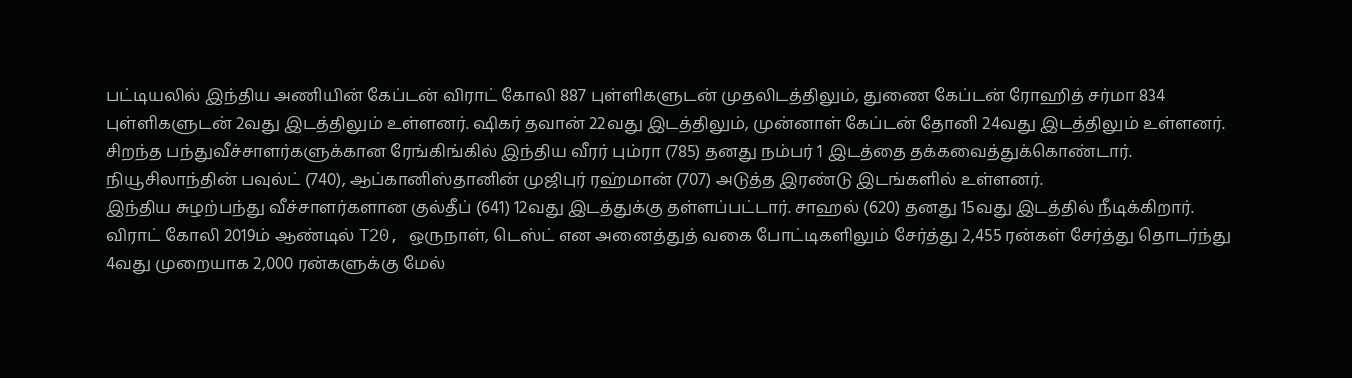பட்டியலில் இந்திய அணியின் கேப்டன் விராட் கோலி 887 புள்ளிகளுடன் முதலிடத்திலும், துணை கேப்டன் ரோஹித் சர்மா 834 புள்ளிகளுடன் 2வது இடத்திலும் உள்ளனர். ஷிகர் தவான் 22வது இடத்திலும், முன்னாள் கேப்டன் தோனி 24வது இடத்திலும் உள்ளனர்.
சிறந்த பந்துவீச்சாளர்களுக்கான ரேங்கிங்கில் இந்திய வீரர் பும்ரா (785) தனது நம்பர் 1 இடத்தை தக்கவைத்துக்கொண்டார். நியூசிலாந்தின் பவுல்ட் (740), ஆப்கானிஸ்தானின் முஜிபுர் ரஹ்மான் (707) அடுத்த இரண்டு இடங்களில் உள்ளனர்.
இந்திய சுழற்பந்து வீச்சாளர்களான குல்தீப் (641) 12வது இடத்துக்கு தள்ளப்பட்டார். சாஹல் (620) தனது 15வது இடத்தில் நீடிக்கிறார்.
விராட் கோலி 2019ம் ஆண்டில் T20, ஒருநாள், டெஸ்ட் என அனைத்துத் வகை போட்டிகளிலும் சேர்த்து 2,455 ரன்கள் சேர்த்து தொடர்ந்து 4வது முறையாக 2,000 ரன்களுக்கு மேல்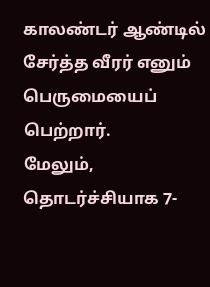காலண்டர் ஆண்டில் சேர்த்த வீரர் எனும் பெருமையைப் பெற்றார்.
மேலும், தொடர்ச்சியாக 7-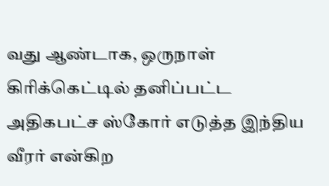வது ஆண்டாக, ஒருநாள் கிரிக்கெட்டில் தனிப்பட்ட அதிகபட்ச ஸ்கோர் எடுத்த இந்திய வீரர் என்கிற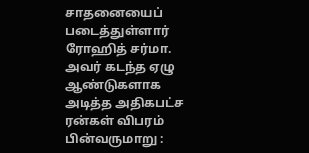சாதனையைப் படைத்துள்ளார் ரோஹித் சர்மா. அவர் கடந்த ஏழு ஆண்டுகளாக அடித்த அதிகபட்ச ரன்கள் விபரம் பின்வருமாறு :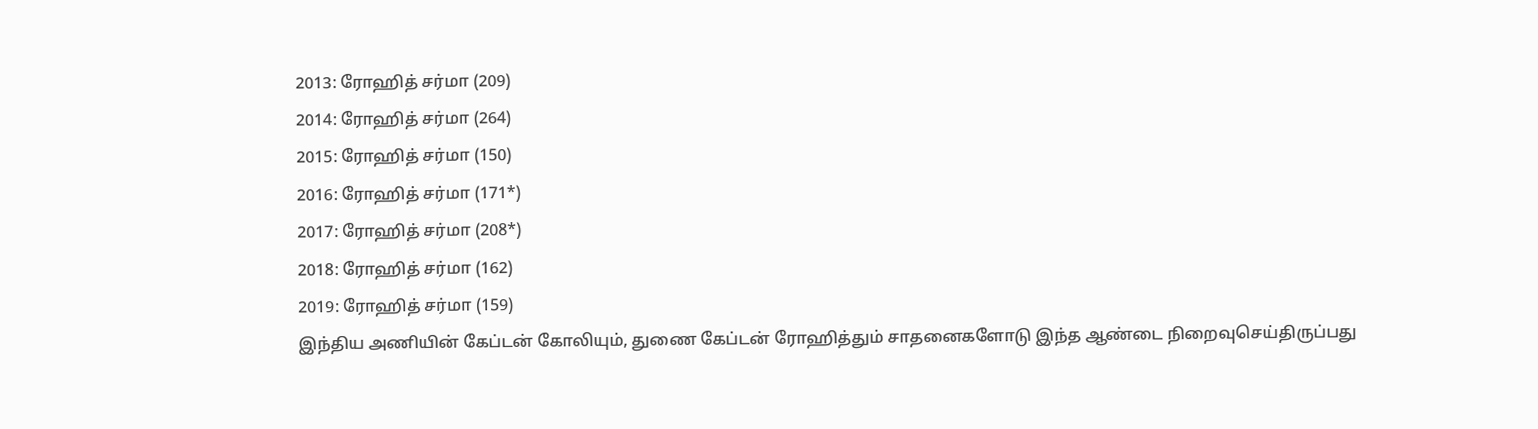2013: ரோஹித் சர்மா (209)
2014: ரோஹித் சர்மா (264)
2015: ரோஹித் சர்மா (150)
2016: ரோஹித் சர்மா (171*)
2017: ரோஹித் சர்மா (208*)
2018: ரோஹித் சர்மா (162)
2019: ரோஹித் சர்மா (159)
இந்திய அணியின் கேப்டன் கோலியும், துணை கேப்டன் ரோஹித்தும் சாதனைகளோடு இந்த ஆண்டை நிறைவுசெய்திருப்பது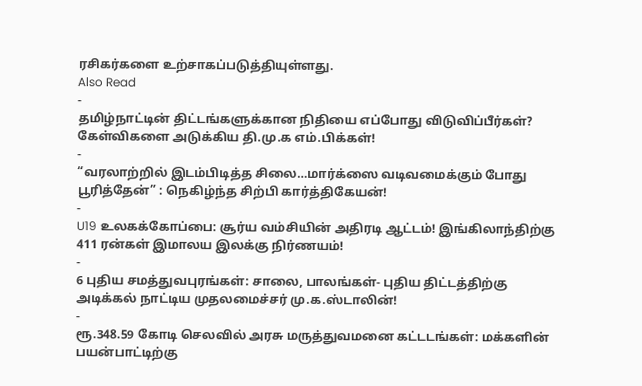ரசிகர்களை உற்சாகப்படுத்தியுள்ளது.
Also Read
-
தமிழ்நாட்டின் திட்டங்களுக்கான நிதியை எப்போது விடுவிப்பீர்கள்? கேள்விகளை அடுக்கிய தி.மு.க எம்.பிக்கள்!
-
“வரலாற்றில் இடம்பிடித்த சிலை…மார்க்ஸை வடிவமைக்கும் போது பூரித்தேன்” : நெகிழ்ந்த சிற்பி கார்த்திகேயன்!
-
U19 உலகக்கோப்பை: சூர்ய வம்சியின் அதிரடி ஆட்டம்! இங்கிலாந்திற்கு 411 ரன்கள் இமாலய இலக்கு நிர்ணயம்!
-
6 புதிய சமத்துவபுரங்கள்: சாலை, பாலங்கள்- புதிய திட்டத்திற்கு அடிக்கல் நாட்டிய முதலமைச்சர் மு.க.ஸ்டாலின்!
-
ரூ.348.59 கோடி செலவில் அரசு மருத்துவமனை கட்டடங்கள்: மக்களின் பயன்பாட்டிற்கு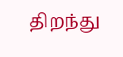திறந்து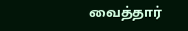வைத்தார்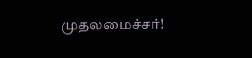முதலமைச்சர்!